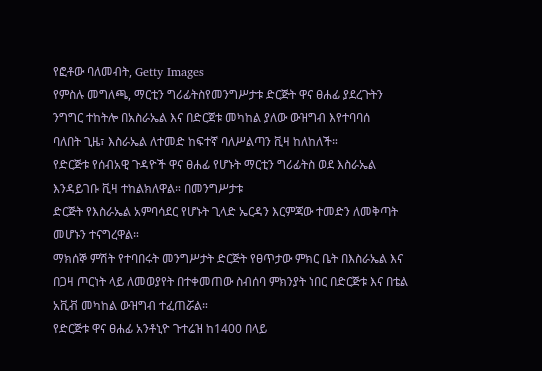የፎቶው ባለመብት, Getty Images
የምስሉ መግለጫ, ማርቲን ግሪፊትስየመንግሥታቱ ድርጅት ዋና ፀሐፊ ያደረጉትን ንግግር ተከትሎ በአስራኤል እና በድርጀቱ መካከል ያለው ውዝግብ እየተባባሰ
ባለበት ጊዜ፣ እስራኤል ለተመድ ከፍተኛ ባለሥልጣን ቪዛ ከለከለች።
የድርጅቱ የሰብአዊ ጉዳዮች ዋና ፀሐፊ የሆኑት ማርቲን ግሪፊትስ ወደ እስራኤል እንዳይገቡ ቪዛ ተከልክለዋል። በመንግሥታቱ
ድርጅት የእስራኤል አምባሳደር የሆኑት ጊላድ ኤርዳን እርምጃው ተመድን ለመቅጣት መሆኑን ተናግረዋል።
ማክሰኞ ምሽት የተባበሩት መንግሥታት ድርጅት የፀጥታው ምክር ቤት በእስራኤል እና በጋዛ ጦርነት ላይ ለመወያየት በተቀመጠው ስብሰባ ምክንያት ነበር በድርጅቱ እና በቴል አቪቭ መካከል ውዝግብ ተፈጠሯል።
የድርጅቱ ዋና ፀሐፊ አንቶኒዮ ጉተሬዝ ከ1400 በላይ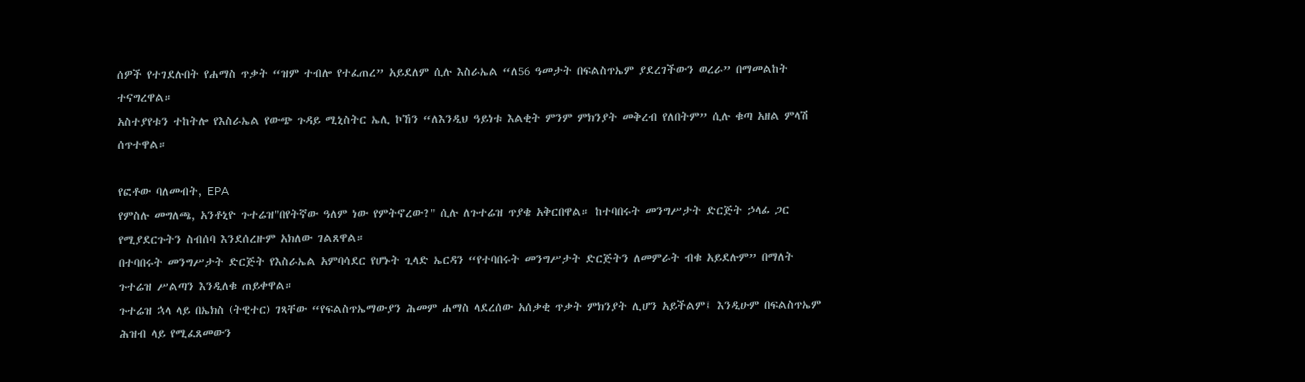ሰዎች የተገደሉበት የሐማስ ጥቃት “ዝም ተብሎ የተፈጠረ” አይደለም ሲሉ እስራኤል “ለ56 ዓመታት በፍልስጥኤም ያደረገችውን ወረራ” በማመልከት ተናግረዋል።
አስተያየቱን ተከትሎ የእስራኤል የውጭ ጉዳይ ሚኒስትር ኤሊ ኮኸን “ለእንዲህ ዓይነቱ እልቂት ምንም ምክንያት መቅረብ የለበትም” ሲሉ ቁጣ አዘል ምላሽ ሰጥተዋል።

የፎቶው ባለመብት, EPA
የምስሉ መግለጫ, አንቶኒዮ ጉተሬዝ"በየትኛው ዓለም ነው የምትኖረው?" ሲሉ ለጉተሬዝ ጥያቄ አቅርበዋል። ከተባበሩት መንግሥታት ድርጅት ኃላፊ ጋር የሚያደርጉትን ስብሰባ እንደሰረዙም አክለው ገልጸዋል።
በተባበሩት መንግሥታት ድርጅት የእስራኤል አምባሳደር የሆኑት ጊላድ ኤርዳን “የተባበሩት መንግሥታት ድርጅትን ለመምራት ብቁ አይደሉም” በማለት ጉተሬዝ ሥልጣን እንዲለቁ ጠይቀዋል።
ጉተሬዝ ኋላ ላይ በኤክስ (ትዊተር) ገጻቸው “የፍልስጥኤማውያን ሕመም ሐማስ ላደረሰው አሰቃቂ ጥቃት ምክንያት ሊሆን አይችልም፤ እንዲሁም በፍልስጥኤም ሕዝብ ላይ የሚፈጸመውን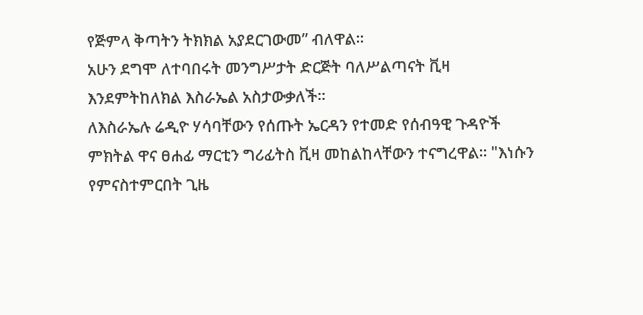የጅምላ ቅጣትን ትክክል አያደርገውመ” ብለዋል።
አሁን ደግሞ ለተባበሩት መንግሥታት ድርጅት ባለሥልጣናት ቪዛ እንደምትከለክል እስራኤል አስታውቃለች።
ለእስራኤሉ ሬዲዮ ሃሳባቸውን የሰጡት ኤርዳን የተመድ የሰብዓዊ ጉዳዮች ምክትል ዋና ፀሐፊ ማርቲን ግሪፊትስ ቪዛ መከልከላቸውን ተናግረዋል። "እነሱን የምናስተምርበት ጊዜ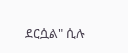ደርሷል" ሲሉ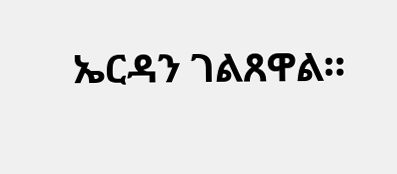ኤርዳን ገልጸዋል።